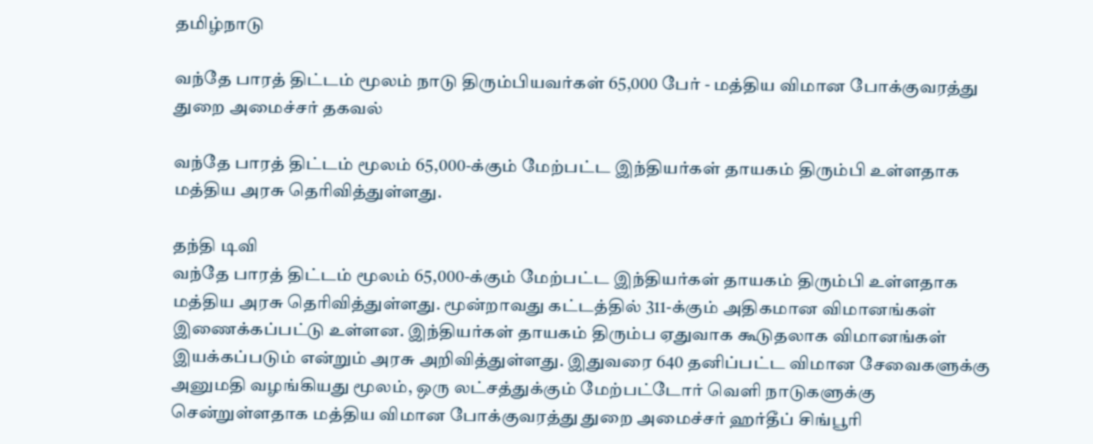தமிழ்நாடு

வந்தே பாரத் திட்டம் மூலம் நாடு திரும்பியவர்கள் 65,000 பேர் - மத்திய விமான போக்குவரத்து துறை அமைச்சர் தகவல்

வந்தே பாரத் திட்டம் மூலம் 65,000-க்கும் மேற்பட்ட இந்தியர்கள் தாயகம் திரும்பி உள்ளதாக மத்திய அரசு தெரிவித்துள்ளது.

தந்தி டிவி
வந்தே பாரத் திட்டம் மூலம் 65,000-க்கும் மேற்பட்ட இந்தியர்கள் தாயகம் திரும்பி உள்ளதாக மத்திய அரசு தெரிவித்துள்ளது. மூன்றாவது கட்டத்தில் 311-க்கும் அதிகமான விமானங்கள் இணைக்கப்பட்டு உள்ளன. இந்தியர்கள் தாயகம் திரும்ப ஏதுவாக கூடுதலாக விமானங்கள் இயக்கப்படும் என்றும் அரசு அறிவித்துள்ளது. இதுவரை 640 தனிப்பட்ட விமான சேவைகளுக்கு அனுமதி வழங்கியது மூலம், ஒரு லட்சத்துக்கும் மேற்பட்டோர் வெளி நாடுகளுக்கு சென்றுள்ளதாக மத்திய விமான போக்குவரத்து துறை அமைச்சர் ஹர்தீப் சிங்பூரி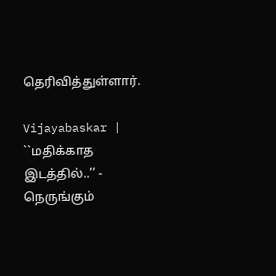தெரிவித்துள்ளார்.

Vijayabaskar | ``மதிக்காத இடத்தில்..’’ - நெருங்கும்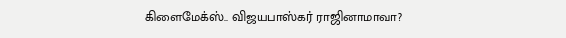கிளைமேக்ஸ்.. விஜயபாஸ்கர் ராஜினாமாவா?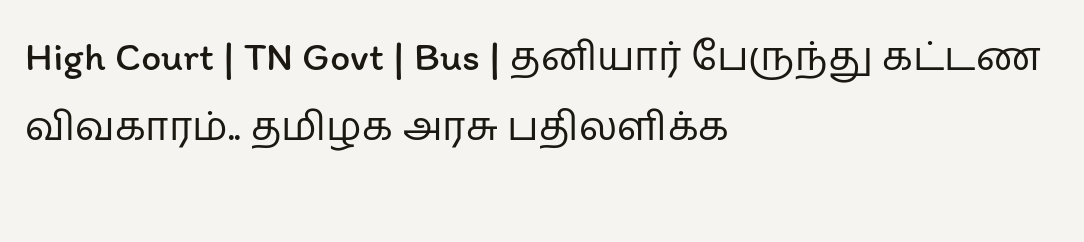High Court | TN Govt | Bus | தனியார் பேருந்து கட்டண விவகாரம்.. தமிழக அரசு பதிலளிக்க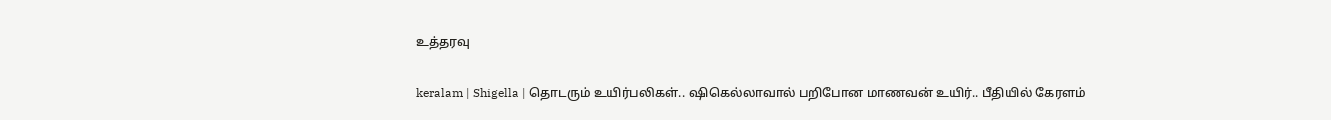உத்தரவு

keralam | Shigella | தொடரும் உயிர்பலிகள்.. ஷிகெல்லாவால் பறிபோன மாணவன் உயிர்.. பீதியில் கேரளம்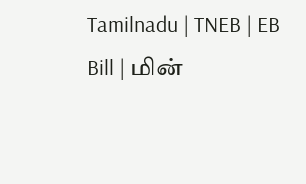Tamilnadu | TNEB | EB Bill | மின்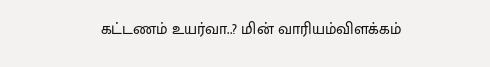கட்டணம் உயர்வா..? மின் வாரியம்விளக்கம்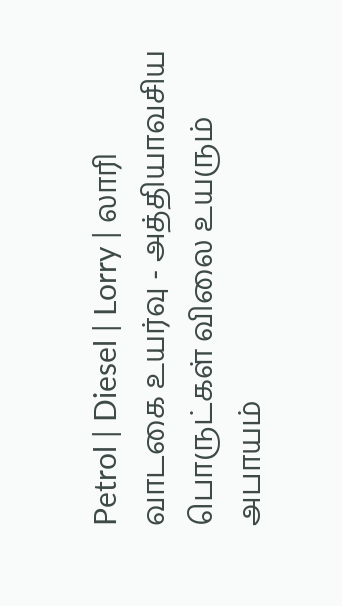Petrol | Diesel | Lorry | லாரி வாடகை உயர்வு - அத்தியாவசிய பொருட்கள் விலை உயரும் அபாயம்